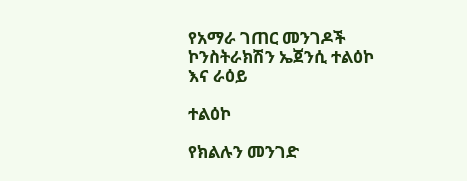የአማራ ገጠር መንገዶች ኮንስትራክሽን ኤጀንሲ ተልዕኮ እና ራዕይ

ተልዕኮ

የክልሉን መንገድ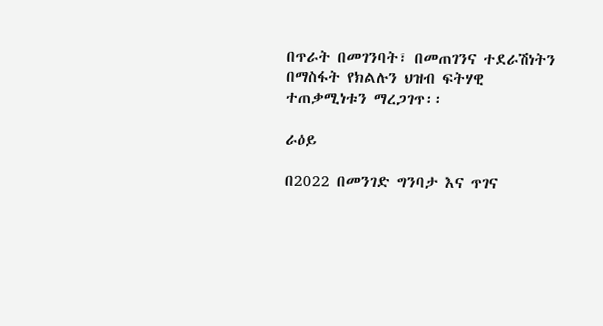በጥራት በመገንባት፣ በመጠገንና ተደራሽነትን በማስፋት የክልሉን ህዝብ ፍትሃዊ ተጠቃሚነቱን ማረጋገጥ፡፡

ራዕይ

በ2022 በመንገድ ግንባታ እና ጥገና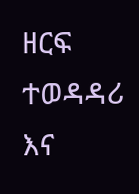ዘርፍ ተወዳዳሪ እና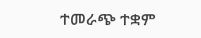ተመራጭ ተቋም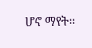ሆኖ ማየት፡፡